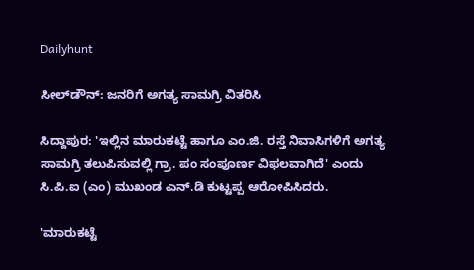Dailyhunt

ಸೀಲ್‌ಡೌನ್‌: ಜನರಿಗೆ ಅಗತ್ಯ ಸಾಮಗ್ರಿ ವಿತರಿಸಿ

ಸಿದ್ದಾಪುರ: 'ಇಲ್ಲಿನ ಮಾರುಕಟ್ಟೆ ಹಾಗೂ ಎಂ.ಜಿ. ರಸ್ತೆ ನಿವಾಸಿಗಳಿಗೆ ಅಗತ್ಯ ಸಾಮಗ್ರಿ ತಲುಪಿಸುವಲ್ಲಿ ಗ್ರಾ. ಪಂ ಸಂಪೂರ್ಣ ವಿಫಲವಾಗಿದೆ' ಎಂದು ಸಿ.ಪಿ.ಐ (ಎಂ) ಮುಖಂಡ ಎನ್.ಡಿ ಕುಟ್ಟಪ್ಪ ಆರೋಪಿಸಿದರು.

'ಮಾರುಕಟ್ಟೆ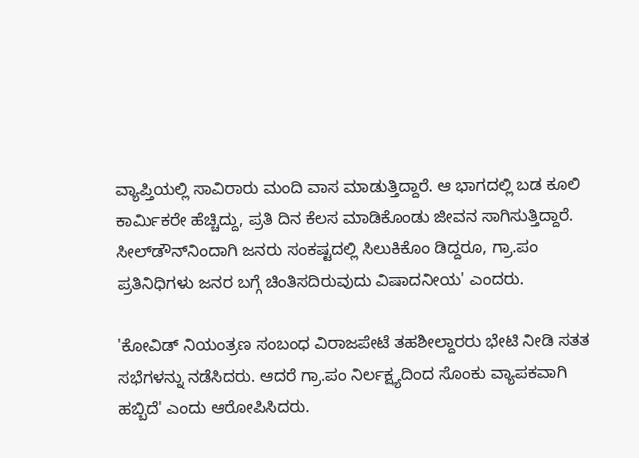ವ್ಯಾಪ್ತಿಯಲ್ಲಿ ಸಾವಿರಾರು ಮಂದಿ ವಾಸ ಮಾಡುತ್ತಿದ್ದಾರೆ. ಆ ಭಾಗದಲ್ಲಿ ಬಡ ಕೂಲಿ ಕಾರ್ಮಿಕರೇ ಹೆಚ್ಚಿದ್ದು, ಪ್ರತಿ ದಿನ ಕೆಲಸ ಮಾಡಿಕೊಂಡು ಜೀವನ ಸಾಗಿಸುತ್ತಿದ್ದಾರೆ. ಸೀಲ್‍ಡೌನ್‍ನಿಂದಾಗಿ ಜನರು ಸಂಕಷ್ಟದಲ್ಲಿ ಸಿಲುಕಿಕೊಂ ಡಿದ್ದರೂ, ಗ್ರಾ.ಪಂ ಪ್ರತಿನಿಧಿಗಳು ಜನರ ಬಗ್ಗೆ ಚಿಂತಿಸದಿರುವುದು ವಿಷಾದನೀಯ' ಎಂದರು.

'ಕೋವಿಡ್ ನಿಯಂತ್ರಣ ಸಂಬಂಧ ವಿರಾಜಪೇಟೆ ತಹಶೀಲ್ದಾರರು ಭೇಟಿ ನೀಡಿ ಸತತ ಸಭೆಗಳನ್ನು ನಡೆಸಿದರು. ಆದರೆ ಗ್ರಾ.ಪಂ ನಿರ್ಲಕ್ಷ್ಯದಿಂದ ಸೊಂಕು ವ್ಯಾಪಕವಾಗಿ ಹಬ್ಬಿದೆ' ಎಂದು ಆರೋಪಿಸಿದರು.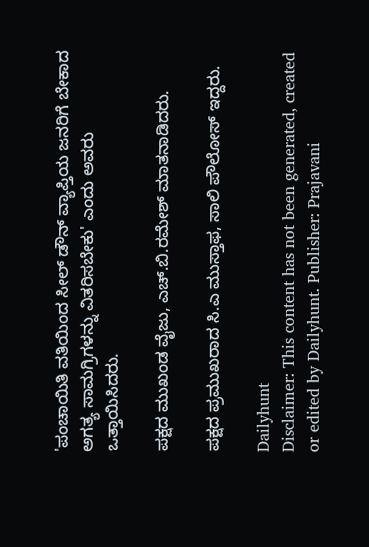'ಪಂಚಾಯಿತಿ ವತಿಯಿಂದ ಸೀಲ್‌ ಡೌನ್ ವ್ಯಾಪ್ತಿಯ ಜನರಿಗೆ ಬೇಕಾದ ಅಗತ್ಯ ಸಾಮಗ್ರಿಗಳನ್ನು ವಿತರಿಸಬೇಕು' ಎಂದು ಅವರು ಒತ್ತಾಯಿಸಿದರು.

ಪಕ್ಷದ ಮುಖಂಡ ವೈಜು, ಎಚ್.ಬಿ.ರಮೇಶ್ ಮಾತನಾಡಿದರು.

ಪಕ್ಷದ ಪ್ರಮುಖರಾದ ಸಿ.ಎ ಮುಸ್ತಾಫ, ಸಾಲಿ ಪೌಲೋಸ್ ಇದ್ದರು.

Dailyhunt
Disclaimer: This content has not been generated, created or edited by Dailyhunt. Publisher: Prajavani